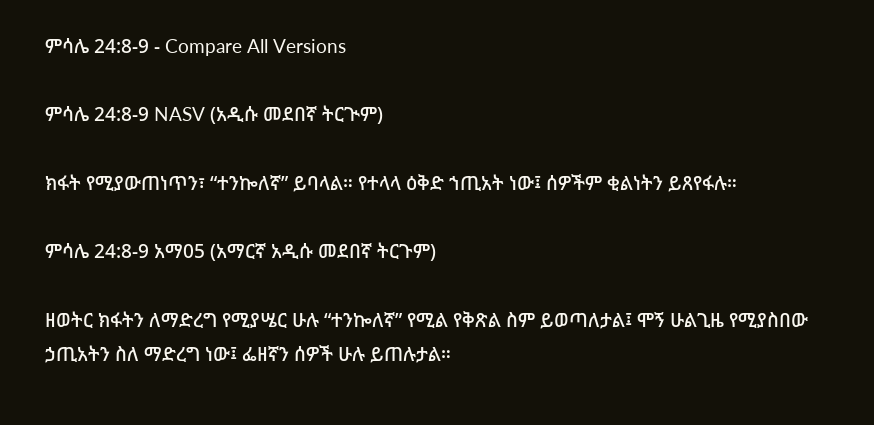ምሳሌ 24:8-9 - Compare All Versions

ምሳሌ 24:8-9 NASV (አዲሱ መደበኛ ትርጒም)

ክፋት የሚያውጠነጥን፣ “ተንኰለኛ” ይባላል። የተላላ ዕቅድ ኀጢአት ነው፤ ሰዎችም ቂልነትን ይጸየፋሉ።

ምሳሌ 24:8-9 አማ05 (አማርኛ አዲሱ መደበኛ ትርጉም)

ዘወትር ክፋትን ለማድረግ የሚያሤር ሁሉ “ተንኰለኛ” የሚል የቅጽል ስም ይወጣለታል፤ ሞኝ ሁልጊዜ የሚያስበው ኃጢአትን ስለ ማድረግ ነው፤ ፌዘኛን ሰዎች ሁሉ ይጠሉታል።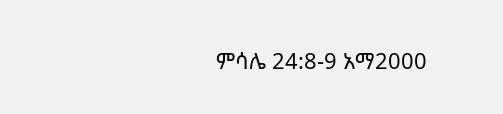ምሳሌ 24:8-9 አማ2000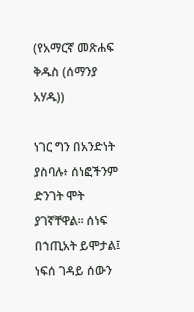(የአማርኛ መጽሐፍ ቅዱስ (ሰማንያ አሃዱ))

ነገር ግን በአንድነት ያስባሉ፥ ሰነፎችንም ድንገት ሞት ያገኛቸዋል። ሰነፍ በኀጢአት ይሞታል፤ ነፍሰ ገዳይ ሰውን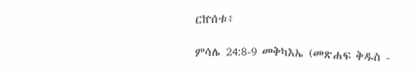ርኵሰቱ፥

ምሳሌ 24:8-9 መቅካእኤ (መጽሐፍ ቅዱስ -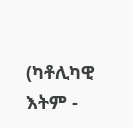(ካቶሊካዊ እትም -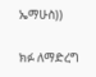ኤማሁስ))

ክፉ ለማድረግ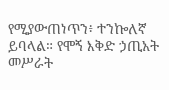የሚያውጠነጥን፥ ተንኰለኛ ይባላል። የሞኝ እቅድ ኃጢአት መሥራት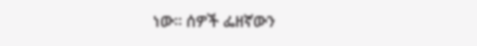ነው። ሰዎች ፌዘኛውን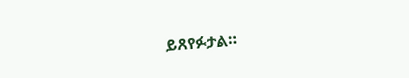ይጸየፉታል።